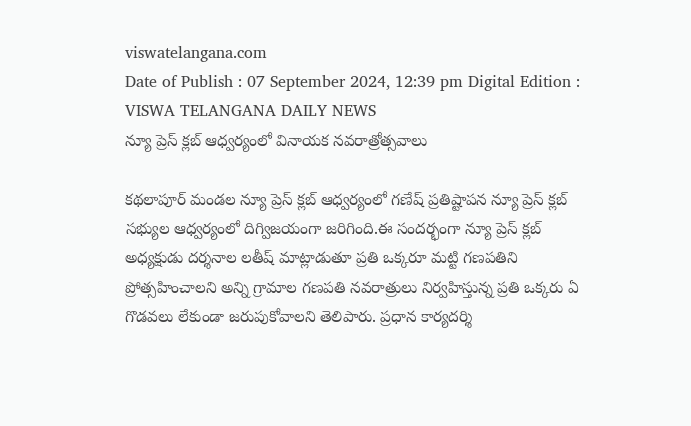viswatelangana.com
Date of Publish : 07 September 2024, 12:39 pm Digital Edition : VISWA TELANGANA DAILY NEWS
న్యూ ప్రెస్ క్లబ్ ఆధ్వర్యంలో వినాయక నవరాత్రోత్సవాలు

కథలాపూర్ మండల న్యూ ప్రెస్ క్లబ్ ఆధ్వర్యంలో గణేష్ ప్రతిష్టాపన న్యూ ప్రెస్ క్లబ్ సభ్యుల ఆధ్వర్యంలో దిగ్విజయంగా జరిగింది.ఈ సందర్భంగా న్యూ ప్రెస్ క్లబ్ అధ్యక్షుడు దర్శనాల లతీష్ మాట్లాడుతూ ప్రతి ఒక్కరూ మట్టి గణపతిని ప్రోత్సహించాలని అన్ని గ్రామాల గణపతి నవరాత్రులు నిర్వహిస్తున్న ప్రతి ఒక్కరు ఏ గొడవలు లేకుండా జరుపుకోవాలని తెలిపారు. ప్రధాన కార్యదర్శి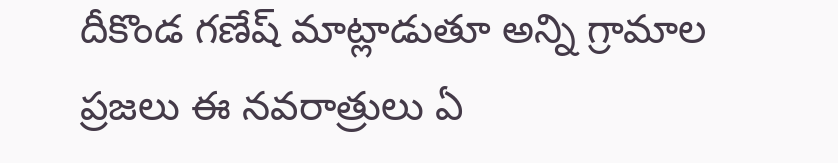దీకొండ గణేష్ మాట్లాడుతూ అన్ని గ్రామాల ప్రజలు ఈ నవరాత్రులు ఏ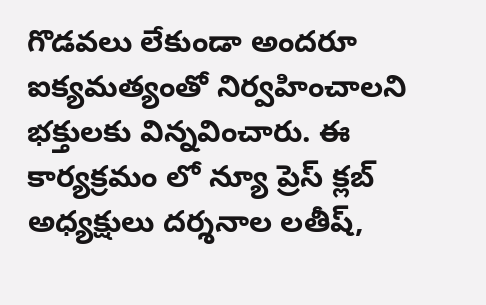గొడవలు లేకుండా అందరూ ఐక్యమత్యంతో నిర్వహించాలని భక్తులకు విన్నవించారు. ఈ కార్యక్రమం లో న్యూ ప్రెస్ క్లబ్ అధ్యక్షులు దర్శనాల లతీష్,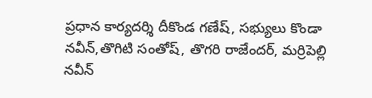ప్రధాన కార్యదర్శి దీకొండ గణేష్, సభ్యులు కొండా నవీన్,తొగిటి సంతోష్, తొగరి రాజేందర్, మర్రిపెల్లి నవీన్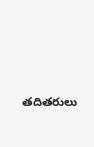తదితరులు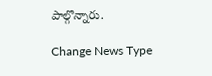పాల్గొన్నారు.

Change News Type